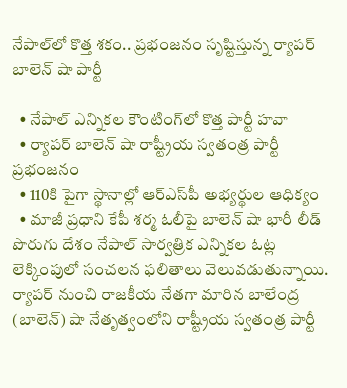నేపాల్‌లో కొత్త శకం.. ప్రభంజనం సృష్టిస్తున్న ర్యాపర్ బాలెన్ షా పార్టీ

  • నేపాల్ ఎన్నికల కౌంటింగ్‌లో కొత్త పార్టీ హవా
  • ర్యాపర్ బాలెన్ షా రాష్ట్రీయ స్వతంత్ర పార్టీ ప్రభంజనం
  • 110కి పైగా స్థానాల్లో ఆర్‌ఎస్‌పీ అభ్యర్థుల ఆధిక్యం
  • మాజీ ప్రధాని కేపీ శర్మ ఓలీపై బాలెన్ షా భారీ లీడ్
పొరుగు దేశం నేపాల్ సార్వత్రిక ఎన్నికల ఓట్ల లెక్కింపులో సంచలన ఫలితాలు వెలువడుతున్నాయి. ర్యాపర్ నుంచి రాజకీయ నేతగా మారిన బాలేంద్ర (బాలెన్) షా నేతృత్వంలోని రాష్ట్రీయ స్వతంత్ర పార్టీ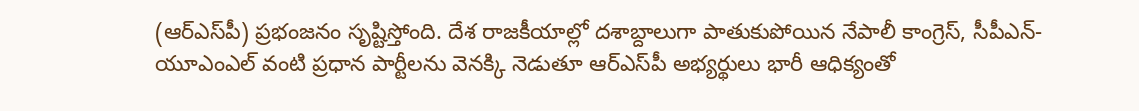(ఆర్‌ఎస్‌పీ) ప్రభంజనం సృష్టిస్తోంది. దేశ రాజకీయాల్లో దశాబ్దాలుగా పాతుకుపోయిన నేపాలీ కాంగ్రెస్, సీపీఎన్-యూఎంఎల్ వంటి ప్రధాన పార్టీలను వెనక్కి నెడుతూ ఆర్‌ఎస్‌పీ అభ్యర్థులు భారీ ఆధిక్యంతో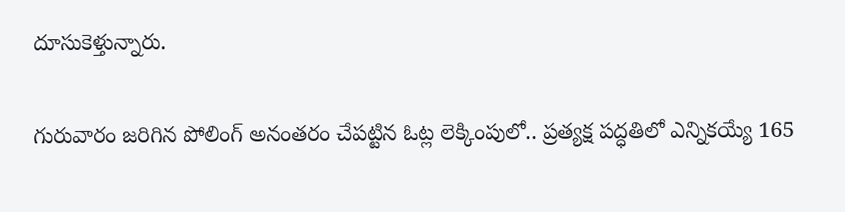దూసుకెళ్తున్నారు.

గురువారం జరిగిన పోలింగ్ అనంతరం చేపట్టిన ఓట్ల లెక్కింపులో.. ప్రత్యక్ష పద్ధతిలో ఎన్నికయ్యే 165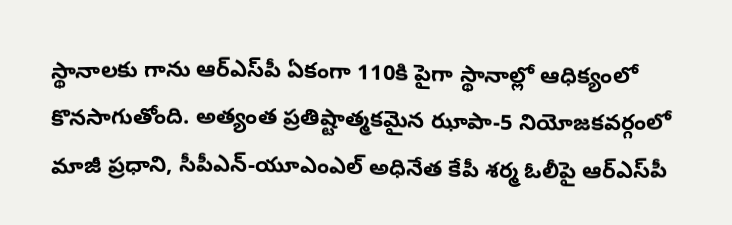స్థానాలకు గాను ఆర్‌ఎస్‌పీ ఏకంగా 110కి పైగా స్థానాల్లో ఆధిక్యంలో కొనసాగుతోంది. అత్యంత ప్రతిష్టాత్మకమైన ఝాపా-5 నియోజకవర్గంలో మాజీ ప్రధాని, సీపీఎన్-యూఎంఎల్ అధినేత కేపీ శర్మ ఓలీపై ఆర్‌ఎస్‌పీ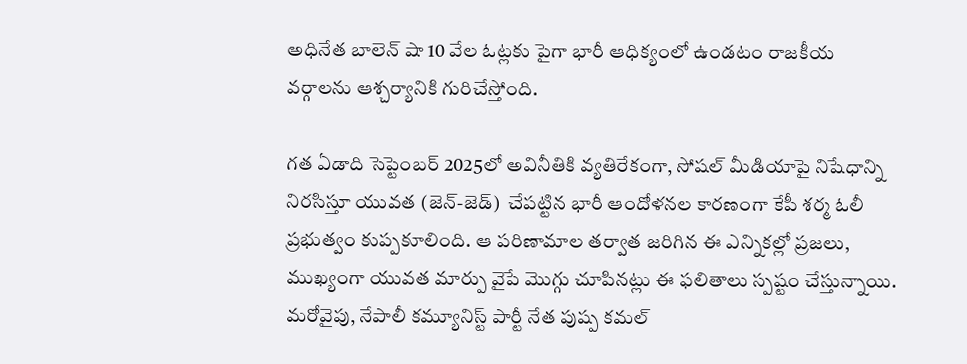అధినేత బాలెన్ షా 10 వేల ఓట్లకు పైగా భారీ ఆధిక్యంలో ఉండటం రాజకీయ వర్గాలను ఆశ్చర్యానికి గురిచేస్తోంది.

గత ఏడాది సెప్టెంబర్ 2025లో అవినీతికి వ్యతిరేకంగా, సోషల్ మీడియాపై నిషేధాన్ని నిరసిస్తూ యువత (జెన్-జెడ్)  చేపట్టిన భారీ ఆందోళనల కారణంగా కేపీ శర్మ ఓలీ ప్రభుత్వం కుప్పకూలింది. ఆ పరిణామాల తర్వాత జరిగిన ఈ ఎన్నికల్లో ప్రజలు, ముఖ్యంగా యువత మార్పు వైపే మొగ్గు చూపినట్లు ఈ ఫలితాలు స్పష్టం చేస్తున్నాయి. మరోవైపు, నేపాలీ కమ్యూనిస్ట్ పార్టీ నేత పుష్ప కమల్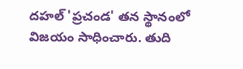దహల్ 'ప్రచండ' తన స్థానంలో విజయం సాధించారు. తుది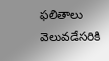ఫలితాలు వెలువడేసరికి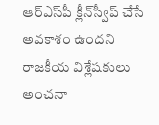ఆర్‌ఎస్‌పీ క్లీన్‌స్వీప్ చేసే అవకాశం ఉందని రాజకీయ విశ్లేషకులు అంచనా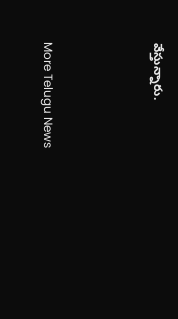వేస్తున్నారు.



More Telugu News